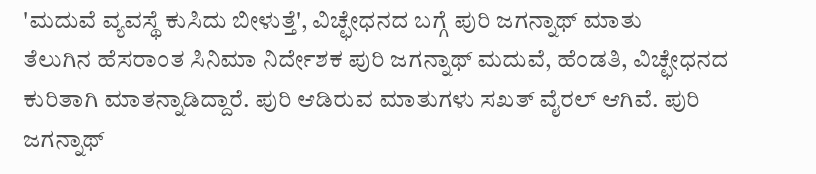'ಮದುವೆ ವ್ಯವಸ್ಥೆ ಕುಸಿದು ಬೀಳುತ್ತೆ', ವಿಚ್ಛೇಧನದ ಬಗ್ಗೆ ಪುರಿ ಜಗನ್ನಾಥ್ ಮಾತು
ತೆಲುಗಿನ ಹೆಸರಾಂತ ಸಿನಿಮಾ ನಿರ್ದೇಶಕ ಪುರಿ ಜಗನ್ನಾಥ್ ಮದುವೆ, ಹೆಂಡತಿ, ವಿಚ್ಛೇಧನದ ಕುರಿತಾಗಿ ಮಾತನ್ನಾಡಿದ್ದಾರೆ. ಪುರಿ ಆಡಿರುವ ಮಾತುಗಳು ಸಖತ್ ವೈರಲ್ ಆಗಿವೆ. ಪುರಿ ಜಗನ್ನಾಥ್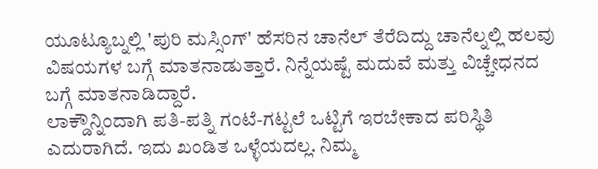ಯೂಟ್ಯೂಬ್ನಲ್ಲಿ 'ಪುರಿ ಮಸ್ಸಿಂಗ್' ಹೆಸರಿನ ಚಾನೆಲ್ ತೆರೆದಿದ್ದು ಚಾನೆಲ್ನಲ್ಲಿ ಹಲವು ವಿಷಯಗಳ ಬಗ್ಗೆ ಮಾತನಾಡುತ್ತಾರೆ. ನಿನ್ನೆಯಷ್ಟೆ ಮದುವೆ ಮತ್ತು ವಿಚ್ಚೇಧನದ ಬಗ್ಗೆ ಮಾತನಾಡಿದ್ದಾರೆ.
ಲಾಕ್ಡೌನ್ನಿಂದಾಗಿ ಪತಿ-ಪತ್ನಿ ಗಂಟೆ-ಗಟ್ಟಲೆ ಒಟ್ಟಿಗೆ ಇರಬೇಕಾದ ಪರಿಸ್ಥಿತಿ ಎದುರಾಗಿದೆ. ಇದು ಖಂಡಿತ ಒಳ್ಳೆಯದಲ್ಲ. ನಿಮ್ಮ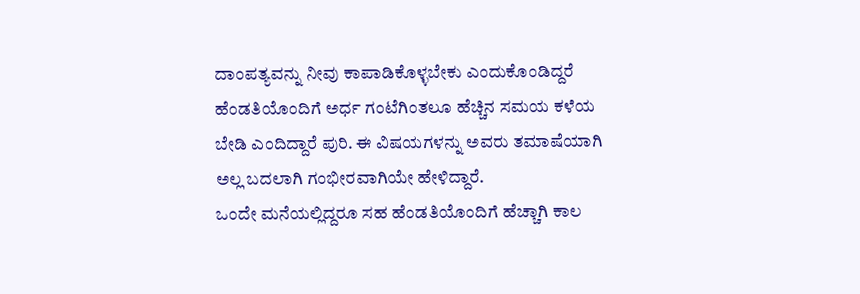ದಾಂಪತ್ಯವನ್ನು ನೀವು ಕಾಪಾಡಿಕೊಳ್ಳಬೇಕು ಎಂದುಕೊಂಡಿದ್ದರೆ ಹೆಂಡತಿಯೊಂದಿಗೆ ಅರ್ಧ ಗಂಟೆಗಿಂತಲೂ ಹೆಚ್ಚಿನ ಸಮಯ ಕಳೆಯ ಬೇಡಿ ಎಂದಿದ್ದಾರೆ ಪುರಿ. ಈ ವಿಷಯಗಳನ್ನು ಅವರು ತಮಾಷೆಯಾಗಿ ಅಲ್ಲ ಬದಲಾಗಿ ಗಂಭೀರವಾಗಿಯೇ ಹೇಳಿದ್ದಾರೆ.
ಒಂದೇ ಮನೆಯಲ್ಲಿದ್ದರೂ ಸಹ ಹೆಂಡತಿಯೊಂದಿಗೆ ಹೆಚ್ಚಾಗಿ ಕಾಲ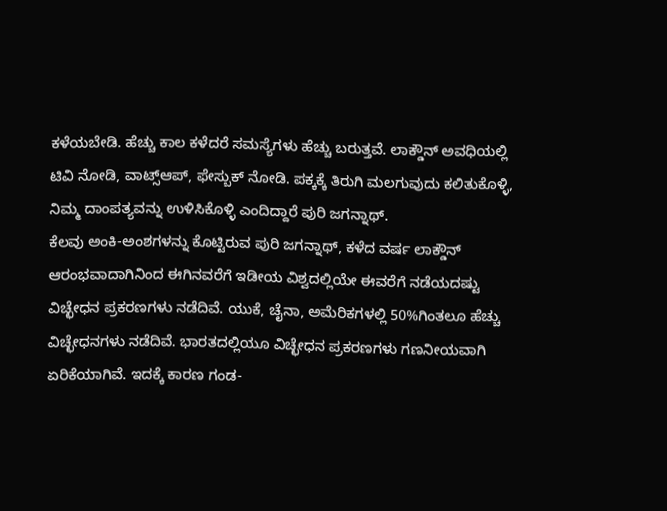ಕಳೆಯಬೇಡಿ. ಹೆಚ್ಚು ಕಾಲ ಕಳೆದರೆ ಸಮಸ್ಯೆಗಳು ಹೆಚ್ಚು ಬರುತ್ತವೆ. ಲಾಕ್ಡೌನ್ ಅವಧಿಯಲ್ಲಿ ಟಿವಿ ನೋಡಿ, ವಾಟ್ಸ್ಆಪ್, ಫೇಸ್ಬುಕ್ ನೋಡಿ. ಪಕ್ಕಕ್ಕೆ ತಿರುಗಿ ಮಲಗುವುದು ಕಲಿತುಕೊಳ್ಳಿ, ನಿಮ್ಮ ದಾಂಪತ್ಯವನ್ನು ಉಳಿಸಿಕೊಳ್ಳಿ ಎಂದಿದ್ದಾರೆ ಪುರಿ ಜಗನ್ನಾಥ್.
ಕೆಲವು ಅಂಕಿ-ಅಂಶಗಳನ್ನು ಕೊಟ್ಟಿರುವ ಪುರಿ ಜಗನ್ನಾಥ್, ಕಳೆದ ವರ್ಷ ಲಾಕ್ಡೌನ್ ಆರಂಭವಾದಾಗಿನಿಂದ ಈಗಿನವರೆಗೆ ಇಡೀಯ ವಿಶ್ವದಲ್ಲಿಯೇ ಈವರೆಗೆ ನಡೆಯದಷ್ಟು ವಿಚ್ಛೇಧನ ಪ್ರಕರಣಗಳು ನಡೆದಿವೆ. ಯುಕೆ, ಚೈನಾ, ಅಮೆರಿಕಗಳಲ್ಲಿ 50%ಗಿಂತಲೂ ಹೆಚ್ಚು ವಿಚ್ಛೇಧನಗಳು ನಡೆದಿವೆ. ಭಾರತದಲ್ಲಿಯೂ ವಿಚ್ಛೇಧನ ಪ್ರಕರಣಗಳು ಗಣನೀಯವಾಗಿ ಏರಿಕೆಯಾಗಿವೆ. ಇದಕ್ಕೆ ಕಾರಣ ಗಂಡ-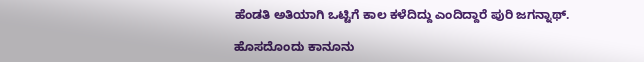ಹೆಂಡತಿ ಅತಿಯಾಗಿ ಒಟ್ಟಿಗೆ ಕಾಲ ಕಳೆದಿದ್ದು ಎಂದಿದ್ದಾರೆ ಪುರಿ ಜಗನ್ನಾಥ್.

ಹೊಸದೊಂದು ಕಾನೂನು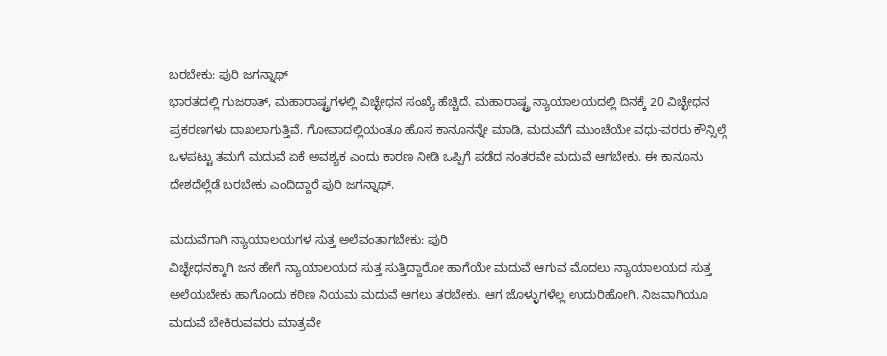ಬರಬೇಕು: ಪುರಿ ಜಗನ್ನಾಥ್
ಭಾರತದಲ್ಲಿ ಗುಜರಾತ್, ಮಹಾರಾಷ್ಟ್ರಗಳಲ್ಲಿ ವಿಚ್ಛೇಧನ ಸಂಖ್ಯೆ ಹೆಚ್ಚಿದೆ. ಮಹಾರಾಷ್ಟ್ರ ನ್ಯಾಯಾಲಯದಲ್ಲಿ ದಿನಕ್ಕೆ 20 ವಿಚ್ಛೇಧನ ಪ್ರಕರಣಗಳು ದಾಖಲಾಗುತ್ತಿವೆ. ಗೋವಾದಲ್ಲಿಯಂತೂ ಹೊಸ ಕಾನೂನನ್ನೇ ಮಾಡಿ, ಮದುವೆಗೆ ಮುಂಚೆಯೇ ವಧು-ವರರು ಕೌನ್ಸಿಲ್ಗೆ ಒಳಪಟ್ಟು ತಮಗೆ ಮದುವೆ ಏಕೆ ಅವಶ್ಯಕ ಎಂದು ಕಾರಣ ನೀಡಿ ಒಪ್ಪಿಗೆ ಪಡೆದ ನಂತರವೇ ಮದುವೆ ಆಗಬೇಕು. ಈ ಕಾನೂನು ದೇಶದೆಲ್ಲೆಡೆ ಬರಬೇಕು ಎಂದಿದ್ದಾರೆ ಪುರಿ ಜಗನ್ನಾಥ್.

ಮದುವೆಗಾಗಿ ನ್ಯಾಯಾಲಯಗಳ ಸುತ್ತ ಅಲೆವಂತಾಗಬೇಕು: ಪುರಿ
ವಿಚ್ಛೇಧನಕ್ಕಾಗಿ ಜನ ಹೇಗೆ ನ್ಯಾಯಾಲಯದ ಸುತ್ತ ಸುತ್ತಿದ್ದಾರೋ ಹಾಗೆಯೇ ಮದುವೆ ಆಗುವ ಮೊದಲು ನ್ಯಾಯಾಲಯದ ಸುತ್ತ ಅಲೆಯಬೇಕು ಹಾಗೊಂದು ಕಠಿಣ ನಿಯಮ ಮದುವೆ ಆಗಲು ತರಬೇಕು. ಆಗ ಜೊಳ್ಳುಗಳೆಲ್ಲ ಉದುರಿಹೋಗಿ. ನಿಜವಾಗಿಯೂ ಮದುವೆ ಬೇಕಿರುವವರು ಮಾತ್ರವೇ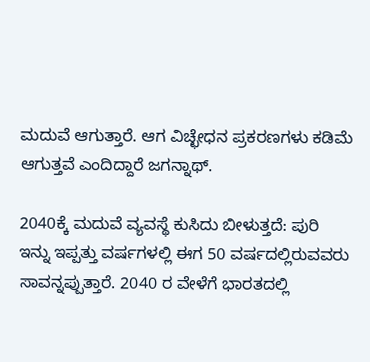ಮದುವೆ ಆಗುತ್ತಾರೆ. ಆಗ ವಿಚ್ಛೇಧನ ಪ್ರಕರಣಗಳು ಕಡಿಮೆ ಆಗುತ್ತವೆ ಎಂದಿದ್ದಾರೆ ಜಗನ್ನಾಥ್.

2040ಕ್ಕೆ ಮದುವೆ ವ್ಯವಸ್ಥೆ ಕುಸಿದು ಬೀಳುತ್ತದೆ: ಪುರಿ
ಇನ್ನು ಇಪ್ಪತ್ತು ವರ್ಷಗಳಲ್ಲಿ ಈಗ 50 ವರ್ಷದಲ್ಲಿರುವವರು ಸಾವನ್ನಪ್ಪುತ್ತಾರೆ. 2040 ರ ವೇಳೆಗೆ ಭಾರತದಲ್ಲಿ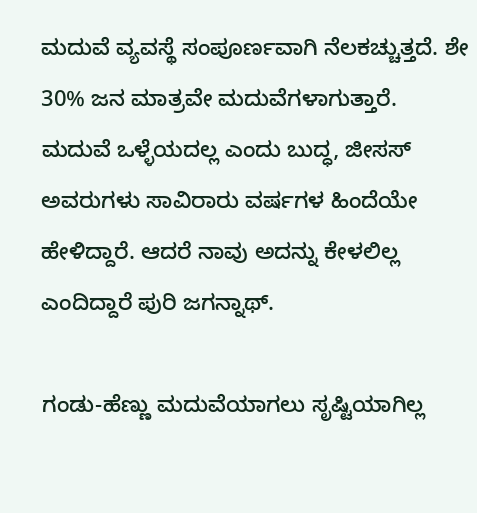ಮದುವೆ ವ್ಯವಸ್ಥೆ ಸಂಪೂರ್ಣವಾಗಿ ನೆಲಕಚ್ಚುತ್ತದೆ. ಶೇ 30% ಜನ ಮಾತ್ರವೇ ಮದುವೆಗಳಾಗುತ್ತಾರೆ. ಮದುವೆ ಒಳ್ಳೆಯದಲ್ಲ ಎಂದು ಬುದ್ಧ, ಜೀಸಸ್ ಅವರುಗಳು ಸಾವಿರಾರು ವರ್ಷಗಳ ಹಿಂದೆಯೇ ಹೇಳಿದ್ದಾರೆ. ಆದರೆ ನಾವು ಅದನ್ನು ಕೇಳಲಿಲ್ಲ ಎಂದಿದ್ದಾರೆ ಪುರಿ ಜಗನ್ನಾಥ್.

ಗಂಡು-ಹೆಣ್ಣು ಮದುವೆಯಾಗಲು ಸೃಷ್ಟಿಯಾಗಿಲ್ಲ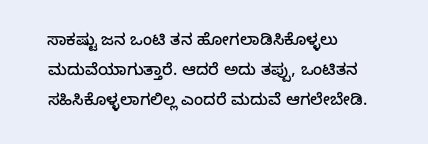ಸಾಕಷ್ಟು ಜನ ಒಂಟಿ ತನ ಹೋಗಲಾಡಿಸಿಕೊಳ್ಳಲು ಮದುವೆಯಾಗುತ್ತಾರೆ. ಆದರೆ ಅದು ತಪ್ಪು, ಒಂಟಿತನ ಸಹಿಸಿಕೊಳ್ಳಲಾಗಲಿಲ್ಲ ಎಂದರೆ ಮದುವೆ ಆಗಲೇಬೇಡಿ.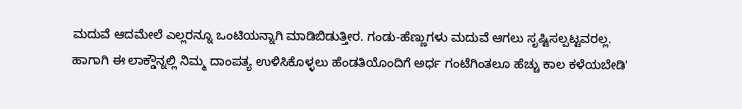ಮದುವೆ ಆದಮೇಲೆ ಎಲ್ಲರನ್ನೂ ಒಂಟಿಯನ್ನಾಗಿ ಮಾಡಿಬಿಡುತ್ತೀರ. ಗಂಡು-ಹೆಣ್ಣುಗಳು ಮದುವೆ ಆಗಲು ಸೃಷ್ಟಿಸಲ್ಪಟ್ಟವರಲ್ಲ. ಹಾಗಾಗಿ ಈ ಲಾಕ್ಡೌನ್ನಲ್ಲಿ ನಿಮ್ಮ ದಾಂಪತ್ಯ ಉಳಿಸಿಕೊಳ್ಳಲು ಹೆಂಡತಿಯೊಂದಿಗೆ ಅರ್ಧ ಗಂಟೆಗಿಂತಲೂ ಹೆಚ್ಚು ಕಾಲ ಕಳೆಯಬೇಡಿ'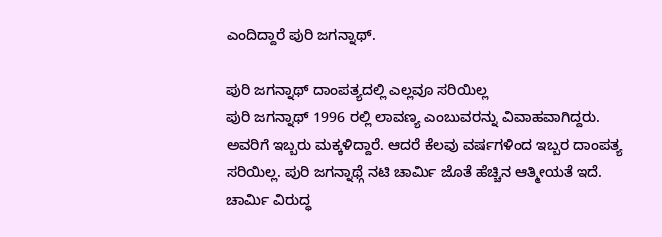ಎಂದಿದ್ದಾರೆ ಪುರಿ ಜಗನ್ನಾಥ್.

ಪುರಿ ಜಗನ್ನಾಥ್ ದಾಂಪತ್ಯದಲ್ಲಿ ಎಲ್ಲವೂ ಸರಿಯಿಲ್ಲ
ಪುರಿ ಜಗನ್ನಾಥ್ 1996 ರಲ್ಲಿ ಲಾವಣ್ಯ ಎಂಬುವರನ್ನು ವಿವಾಹವಾಗಿದ್ದರು. ಅವರಿಗೆ ಇಬ್ಬರು ಮಕ್ಕಳಿದ್ದಾರೆ. ಆದರೆ ಕೆಲವು ವರ್ಷಗಳಿಂದ ಇಬ್ಬರ ದಾಂಪತ್ಯ ಸರಿಯಿಲ್ಲ. ಪುರಿ ಜಗನ್ನಾಥ್ಗೆ ನಟಿ ಚಾರ್ಮಿ ಜೊತೆ ಹೆಚ್ಚಿನ ಆತ್ಮೀಯತೆ ಇದೆ. ಚಾರ್ಮಿ ವಿರುದ್ಧ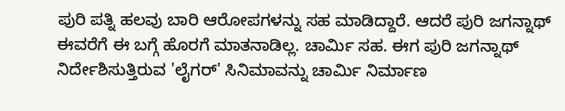ಪುರಿ ಪತ್ನಿ ಹಲವು ಬಾರಿ ಆರೋಪಗಳನ್ನು ಸಹ ಮಾಡಿದ್ದಾರೆ. ಆದರೆ ಪುರಿ ಜಗನ್ನಾಥ್ ಈವರೆಗೆ ಈ ಬಗ್ಗೆ ಹೊರಗೆ ಮಾತನಾಡಿಲ್ಲ. ಚಾರ್ಮಿ ಸಹ. ಈಗ ಪುರಿ ಜಗನ್ನಾಥ್ ನಿರ್ದೇಶಿಸುತ್ತಿರುವ 'ಲೈಗರ್' ಸಿನಿಮಾವನ್ನು ಚಾರ್ಮಿ ನಿರ್ಮಾಣ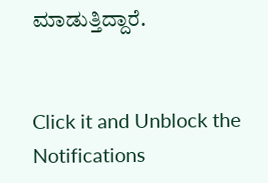ಮಾಡುತ್ತಿದ್ದಾರೆ.


Click it and Unblock the Notifications